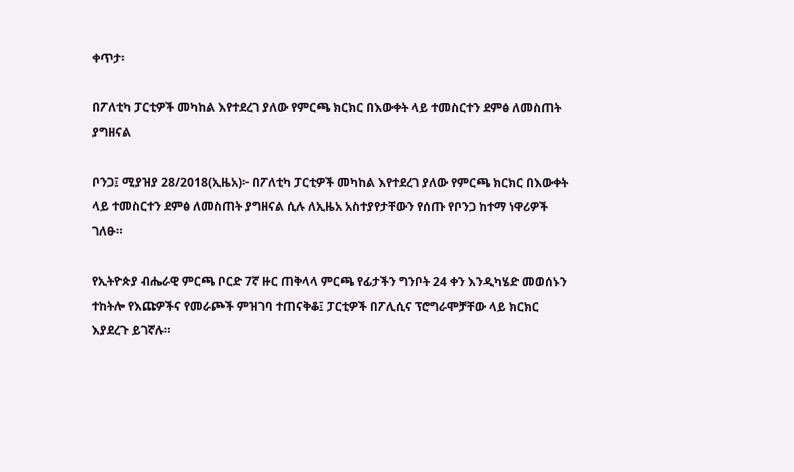ቀጥታ፡

በፖለቲካ ፓርቲዎች መካከል እየተደረገ ያለው የምርጫ ክርክር በእውቀት ላይ ተመስርተን ደምፅ ለመስጠት ያግዘናል

ቦንጋ፤ ሚያዝያ 28/2018(ኢዜአ)፦ በፖለቲካ ፓርቲዎች መካከል እየተደረገ ያለው የምርጫ ክርክር በእውቀት ላይ ተመስርተን ደምፅ ለመስጠት ያግዘናል ሲሉ ለኢዜአ አስተያየታቸውን የሰጡ የቦንጋ ከተማ ነዋሪዎች ገለፁ።

የኢትዮጵያ ብሔራዊ ምርጫ ቦርድ 7ኛ ዙር ጠቅላላ ምርጫ የፊታችን ግንቦት 24 ቀን እንዲካሄድ መወሰኑን ተከትሎ የእጩዎችና የመራጮች ምዝገባ ተጠናቅቆ፤ ፓርቲዎች በፖሊሲና ፕሮግራሞቻቸው ላይ ክርክር እያደረጉ ይገኛሉ።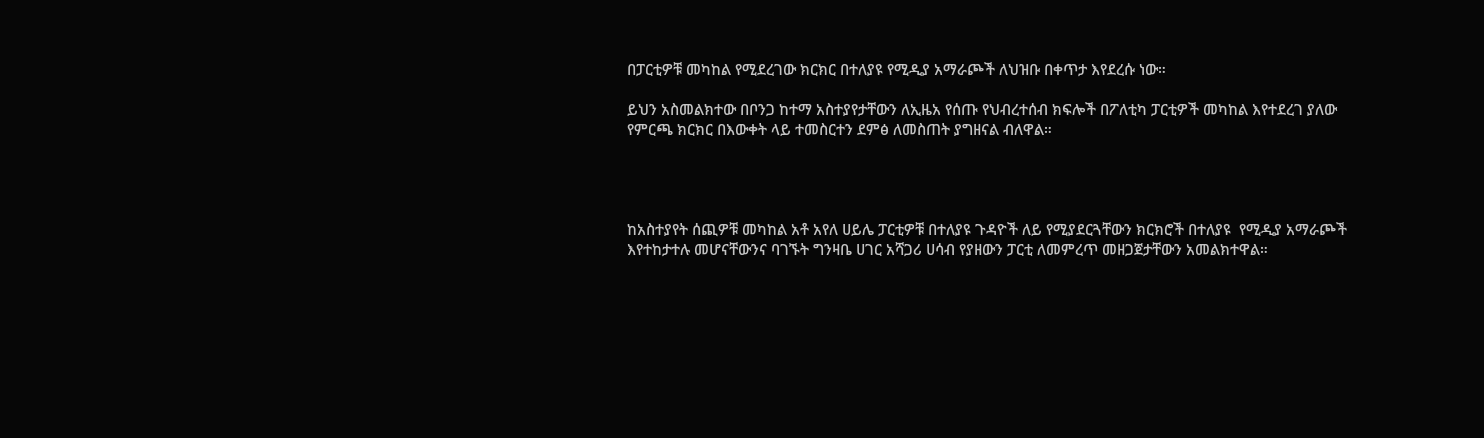በፓርቲዎቹ መካከል የሚደረገው ክርክር በተለያዩ የሚዲያ አማራጮች ለህዝቡ በቀጥታ እየደረሱ ነው።

ይህን አስመልክተው በቦንጋ ከተማ አስተያየታቸውን ለኢዜአ የሰጡ የህብረተሰብ ክፍሎች በፖለቲካ ፓርቲዎች መካከል እየተደረገ ያለው የምርጫ ክርክር በእውቀት ላይ ተመስርተን ደምፅ ለመስጠት ያግዘናል ብለዋል።




ከአስተያየት ሰጪዎቹ መካከል አቶ አየለ ሀይሌ ፓርቲዎቹ በተለያዩ ጉዳዮች ለይ የሚያደርጓቸውን ክርክሮች በተለያዩ  የሚዲያ አማራጮች እየተከታተሉ መሆናቸውንና ባገኙት ግንዛቤ ሀገር አሻጋሪ ሀሳብ የያዘውን ፓርቲ ለመምረጥ መዘጋጀታቸውን አመልክተዋል።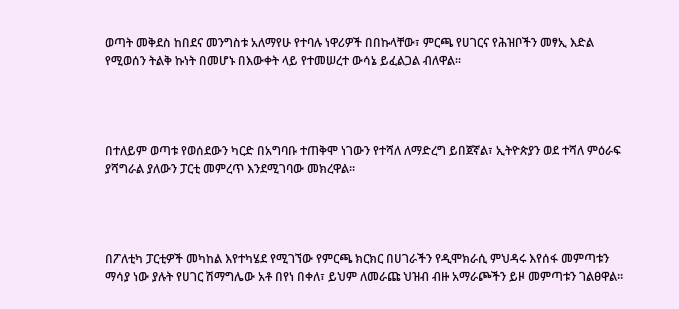ወጣት መቅደስ ከበደና መንግስቱ አለማየሁ የተባሉ ነዋሪዎች በበኩላቸው፣ ምርጫ የሀገርና የሕዝቦችን መፃኢ እድል የሚወሰን ትልቅ ኩነት በመሆኑ በእውቀት ላይ የተመሠረተ ውሳኔ ይፈልጋል ብለዋል።




በተለይም ወጣቱ የወሰደውን ካርድ በአግባቡ ተጠቅሞ ነገውን የተሻለ ለማድረግ ይበጀኛል፣ ኢትዮጵያን ወደ ተሻለ ምዕራፍ ያሻግራል ያለውን ፓርቲ መምረጥ እንደሚገባው መክረዋል።




በፖለቲካ ፓርቲዎች መካከል እየተካሄደ የሚገኘው የምርጫ ክርክር በሀገራችን የዲሞክራሲ ምህዳሩ እየሰፋ መምጣቱን ማሳያ ነው ያሉት የሀገር ሽማግሌው አቶ በየነ በቀለ፣ ይህም ለመራጩ ህዝብ ብዙ አማራጮችን ይዞ መምጣቱን ገልፀዋል።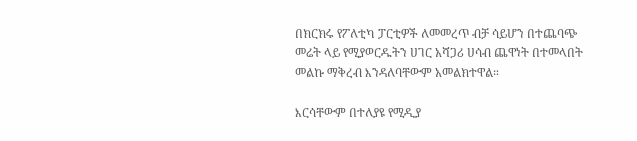በክርክሩ የፖለቲካ ፓርቲዎች ለመመረጥ ብቻ ሳይሆን በተጨባጭ መሬት ላይ የሚያወርዱትን ሀገር አሻጋሪ ሀሳብ ጨዋነት በተመላበት መልኩ ማቅረብ እንዳለባቸውም አመልክተዋል።

እርሳቸውም በተለያዩ የሚዲያ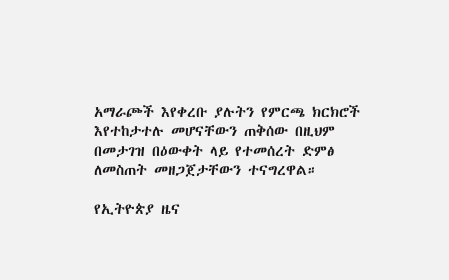አማራጮች እየቀረቡ ያሉትን የምርጫ ክርክሮች እየተከታተሉ መሆናቸውን ጠቅሰው በዚህም በመታገዝ በዕውቀት ላይ የተመሰረት ድምፅ ለመስጠት መዘጋጀታቸውን ተናግረዋል።

የኢትዮጵያ ዜና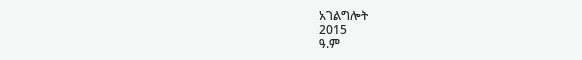አገልግሎት
2015
ዓ.ም